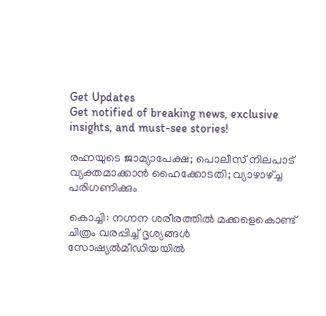Get Updates
Get notified of breaking news, exclusive insights, and must-see stories!

രഹ്നയുടെ ജാമ്യാപേക്ഷ; പൊലീസ് നിലപാട് വ്യക്തമാക്കാന്‍ ഹൈക്കോടതി; വ്യാഴാഴ്ച്ച പരിഗണിക്കും

കൊച്ചി: നഗ്നന ശരീരത്തില്‍ മക്കളെകൊണ്ട് ചിത്രം വരപ്പിച്ച് ദൃശ്യങ്ങള്‍ സോഷ്യല്‍മീഡിയയില്‍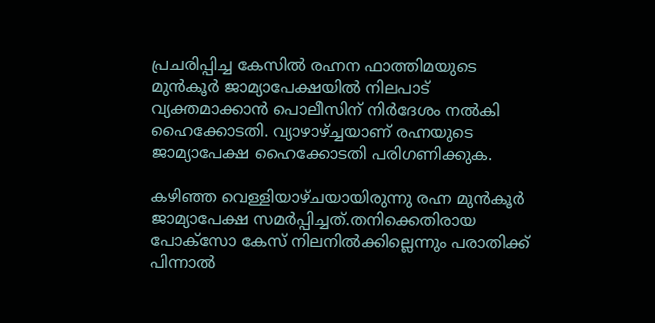പ്രചരിപ്പിച്ച കേസില്‍ രഹ്നന ഫാത്തിമയുടെ മുന്‍കൂര്‍ ജാമ്യാപേക്ഷയില്‍ നിലപാട് വ്യക്തമാക്കാന്‍ പൊലീസിന് നിര്‍ദേശം നല്‍കി ഹൈക്കോടതി. വ്യാഴാഴ്ച്ചയാണ് രഹ്നയുടെ ജാമ്യാപേക്ഷ ഹൈക്കോടതി പരിഗണിക്കുക.

കഴിഞ്ഞ വെള്ളിയാഴ്ചയായിരുന്നു രഹ്ന മുന്‍കൂര്‍ ജാമ്യാപേക്ഷ സമര്‍പ്പിച്ചത്.തനിക്കെതിരായ പോക്‌സോ കേസ് നിലനില്‍ക്കില്ലെന്നും പരാതിക്ക് പിന്നാല്‍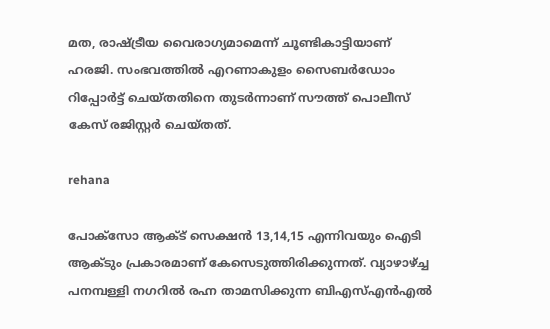മത, രാഷ്ട്രീയ വൈരാഗ്യമാമെന്ന് ചൂണ്ടികാട്ടിയാണ് ഹരജി. സംഭവത്തില്‍ എറണാകുളം സൈബര്‍ഡോം റിപ്പോര്‍ട്ട് ചെയ്തതിനെ തുടര്‍ന്നാണ് സൗത്ത് പൊലീസ് കേസ് രജിസ്റ്റര്‍ ചെയ്തത്.

rehana

പോക്‌സോ ആക്ട് സെക്ഷന്‍ 13,14,15 എന്നിവയും ഐടി ആക്ടും പ്രകാരമാണ് കേസെടുത്തിരിക്കുന്നത്. വ്യാഴാഴ്ച്ച പനമ്പള്ളി നഗറില്‍ രഹ്ന താമസിക്കുന്ന ബിഎസ്എന്‍എല്‍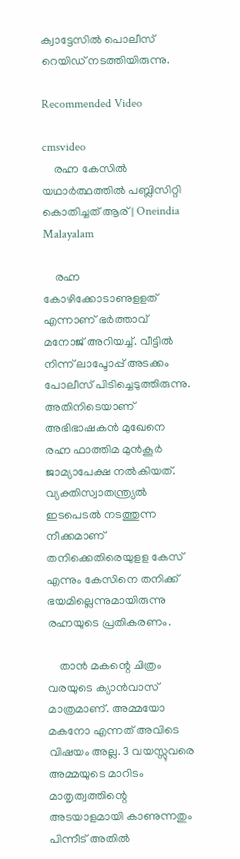ക്വാട്ടേസില്‍ പൊലീസ് റെയിഡ് നടത്തിയിരുന്നു.

Recommended Video

cmsvideo
    രഹ്ന കേസില്‍ യഥാര്‍ത്ഥത്തില്‍ പബ്ലിസിറ്റി കൊതിച്ചത് ആര് | Oneindia Malayalam

    രഹ്ന കോഴിക്കോടാണുളളത് എന്നാണ് ഭര്‍ത്താവ് മനോജ് അറിയച്ച്. വീട്ടില്‍ നിന്ന് ലാപ്ടോപ്പ് അടക്കം പോലീസ് പിടിച്ചെടുത്തിരുന്നു. അതിനിടെയാണ് അഭിഭാഷകന്‍ മുഖേനെ രഹ്ന ഫാത്തിമ മുന്‍കൂര്‍ ജാമ്യാപേക്ഷ നല്‍കിയത്. വ്യക്തിസ്വാതന്ത്ര്യല്‍ ഇടപെടല്‍ നടത്തുന്ന നീക്കമാണ് തനിക്കെതിരെയുളള കേസ് എന്നും കേസിനെ തനിക്ക് ഭയമില്ലെന്നുമായിരുന്നു രഹ്നയുടെ പ്രതികരണം.

    താന്‍ മകന്റെ ചിത്രം വരയുടെ ക്യാന്‍വാസ് മാത്രമാണ്. അമ്മയോ മകനോ എന്നത് അവിടെ വിഷയം അല്ല. 3 വയസ്സുവരെ അമ്മയുടെ മാറിടം മാതൃത്വത്തിന്റെ അടയാളമായി കാണുന്നതും പിന്നീട് അതില്‍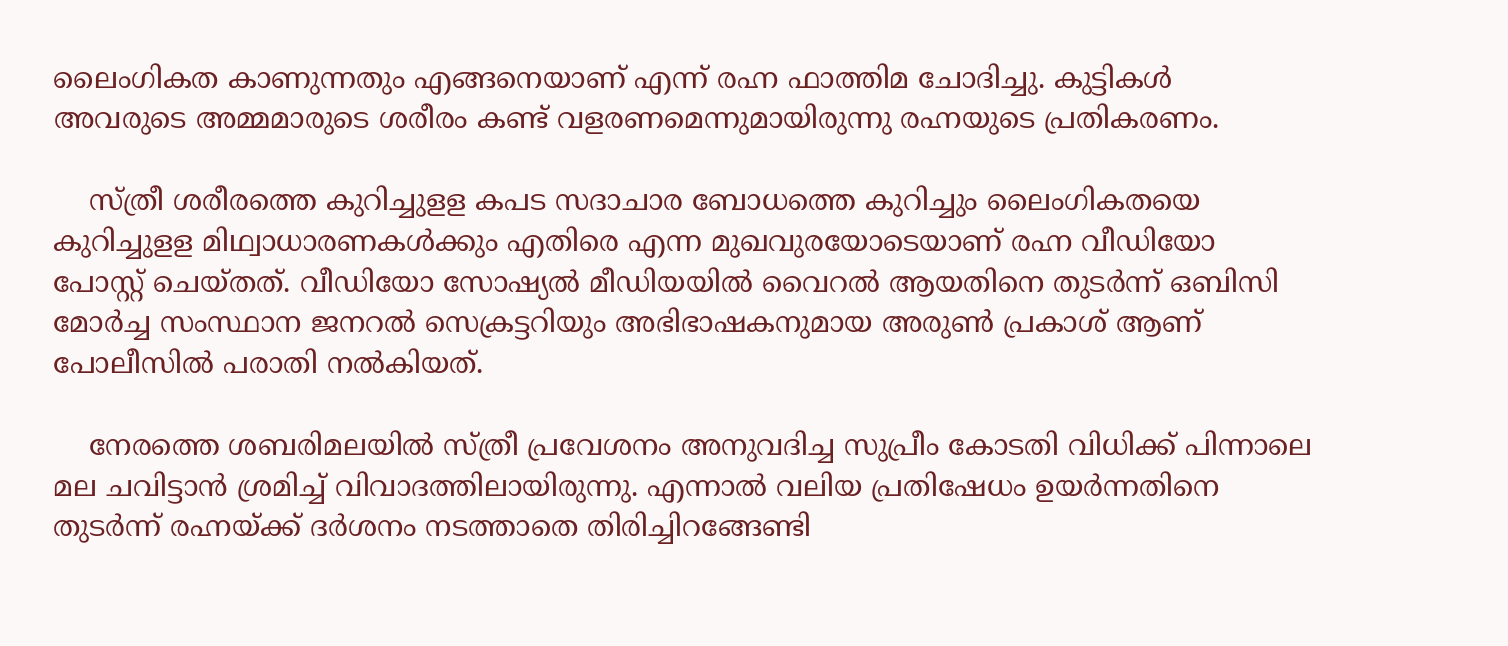ലൈംഗികത കാണുന്നതും എങ്ങനെയാണ് എന്ന് രഹ്ന ഫാത്തിമ ചോദിച്ചു. കുട്ടികള്‍ അവരുടെ അമ്മമാരുടെ ശരീരം കണ്ട് വളരണമെന്നുമായിരുന്നു രഹ്നയുടെ പ്രതികരണം.

    സ്ത്രീ ശരീരത്തെ കുറിച്ചുളള കപട സദാചാര ബോധത്തെ കുറിച്ചും ലൈംഗികതയെ കുറിച്ചുളള മിഥ്വാധാരണകള്‍ക്കും എതിരെ എന്ന മുഖവുരയോടെയാണ് രഹ്ന വീഡിയോ പോസ്റ്റ് ചെയ്തത്. വീഡിയോ സോഷ്യല്‍ മീഡിയയില്‍ വൈറല്‍ ആയതിനെ തുടര്‍ന്ന് ഒബിസി മോര്‍ച്ച സംസ്ഥാന ജനറല്‍ സെക്രട്ടറിയും അഭിഭാഷകനുമായ അരുണ്‍ പ്രകാശ് ആണ് പോലീസില്‍ പരാതി നല്‍കിയത്.

    നേരത്തെ ശബരിമലയില്‍ സ്ത്രീ പ്രവേശനം അനുവദിച്ച സുപ്രീം കോടതി വിധിക്ക് പിന്നാലെ മല ചവിട്ടാന്‍ ശ്രമിച്ച് വിവാദത്തിലായിരുന്നു. എന്നാല്‍ വലിയ പ്രതിഷേധം ഉയര്‍ന്നതിനെ തുടര്‍ന്ന് രഹ്നയ്ക്ക് ദര്‍ശനം നടത്താതെ തിരിച്ചിറങ്ങേണ്ടി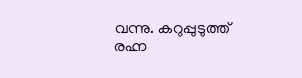വന്നു. കറുപ്പുടുത്ത് രഹ്ന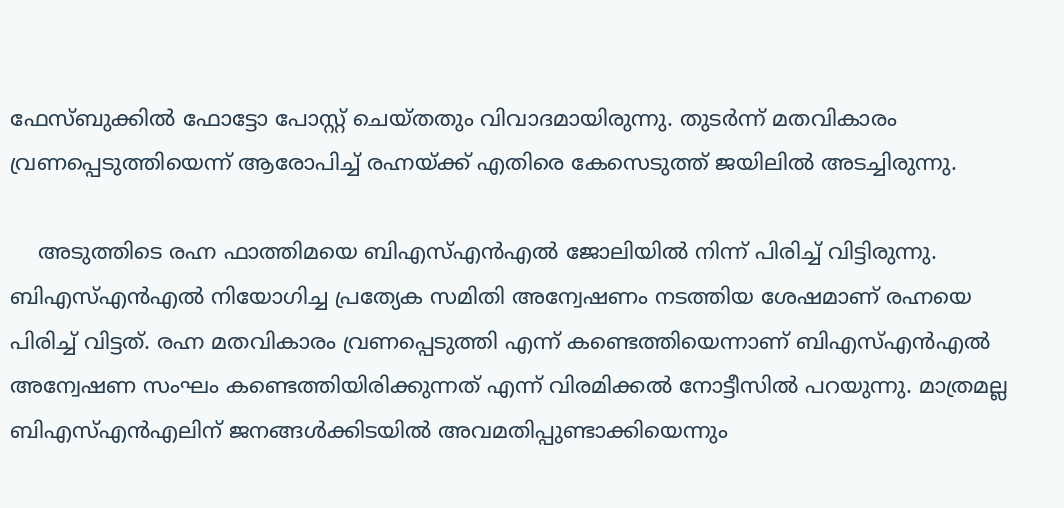ഫേസ്ബുക്കില്‍ ഫോട്ടോ പോസ്റ്റ് ചെയ്തതും വിവാദമായിരുന്നു. തുടര്‍ന്ന് മതവികാരം വ്രണപ്പെടുത്തിയെന്ന് ആരോപിച്ച് രഹ്നയ്ക്ക് എതിരെ കേസെടുത്ത് ജയിലില്‍ അടച്ചിരുന്നു.

    അടുത്തിടെ രഹ്ന ഫാത്തിമയെ ബിഎസ്എന്‍എല്‍ ജോലിയില്‍ നിന്ന് പിരിച്ച് വിട്ടിരുന്നു. ബിഎസ്എന്‍എല്‍ നിയോഗിച്ച പ്രത്യേക സമിതി അന്വേഷണം നടത്തിയ ശേഷമാണ് രഹ്നയെ പിരിച്ച് വിട്ടത്. രഹ്ന മതവികാരം വ്രണപ്പെടുത്തി എന്ന് കണ്ടെത്തിയെന്നാണ് ബിഎസ്എന്‍എല്‍ അന്വേഷണ സംഘം കണ്ടെത്തിയിരിക്കുന്നത് എന്ന് വിരമിക്കല്‍ നോട്ടീസില്‍ പറയുന്നു. മാത്രമല്ല ബിഎസ്എന്‍എലിന് ജനങ്ങള്‍ക്കിടയില്‍ അവമതിപ്പുണ്ടാക്കിയെന്നും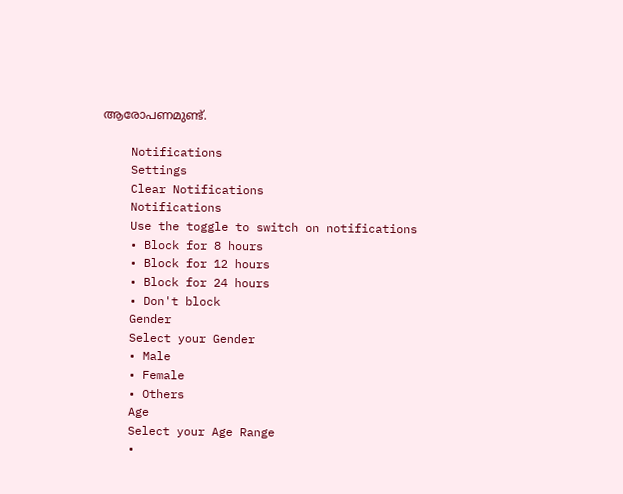ആരോപണമുണ്ട്.

    Notifications
    Settings
    Clear Notifications
    Notifications
    Use the toggle to switch on notifications
    • Block for 8 hours
    • Block for 12 hours
    • Block for 24 hours
    • Don't block
    Gender
    Select your Gender
    • Male
    • Female
    • Others
    Age
    Select your Age Range
    •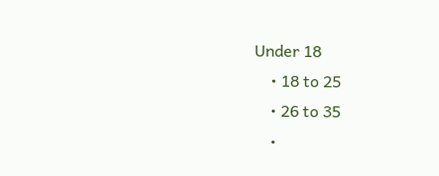Under 18
    • 18 to 25
    • 26 to 35
    •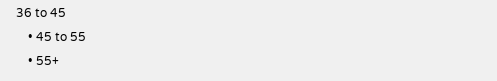36 to 45
    • 45 to 55
    • 55+